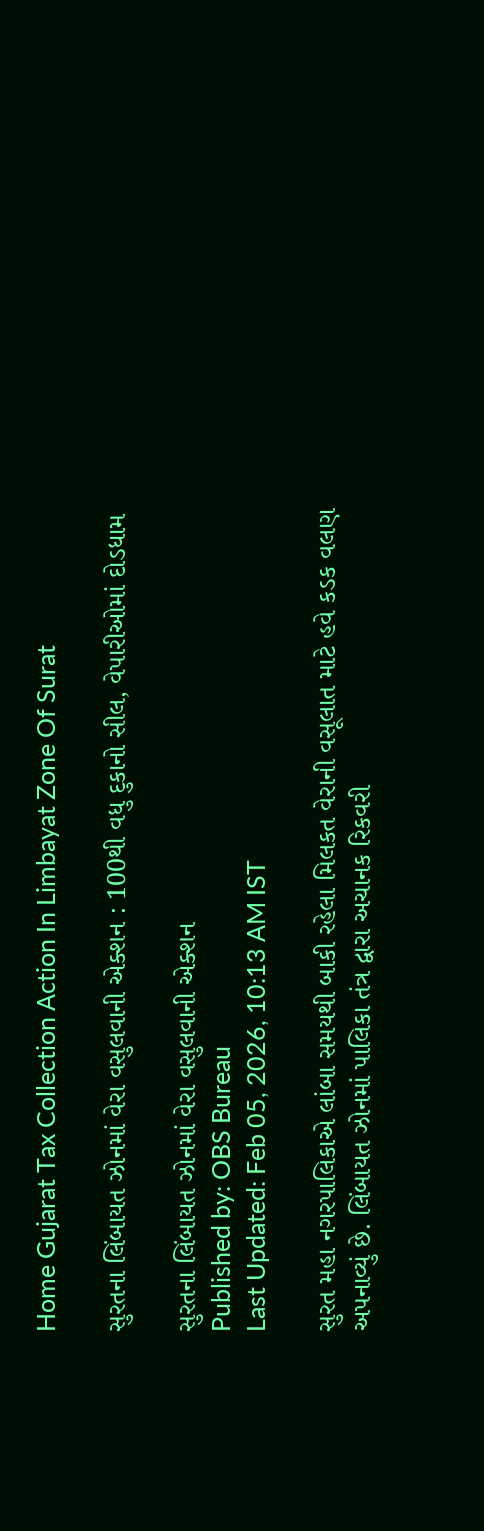Home Gujarat Tax Collection Action In Limbayat Zone Of Surat

સુરતના લિંબાયત ઝોનમાં વેરા વસુલવાની એક્શન : 100થી વધુ દુકાનો સીલ, વેપારીઓમાં દોડધામ

સુરતના લિંબાયત ઝોનમાં વેરા વસુલવાની એક્શન
Published by: OBS Bureau
Last Updated: Feb 05, 2026, 10:13 AM IST

સુરત મહા નગરપાલિકાએ લાંબા સમયથી બાકી રહેલા મિલકત વેરાની વસૂલાત માટે હવે કડક વલણ અપનાવ્યું છે. લિંબાયત ઝોનમાં પાલિકા તંત્ર દ્વારા અચાનક રિકવરી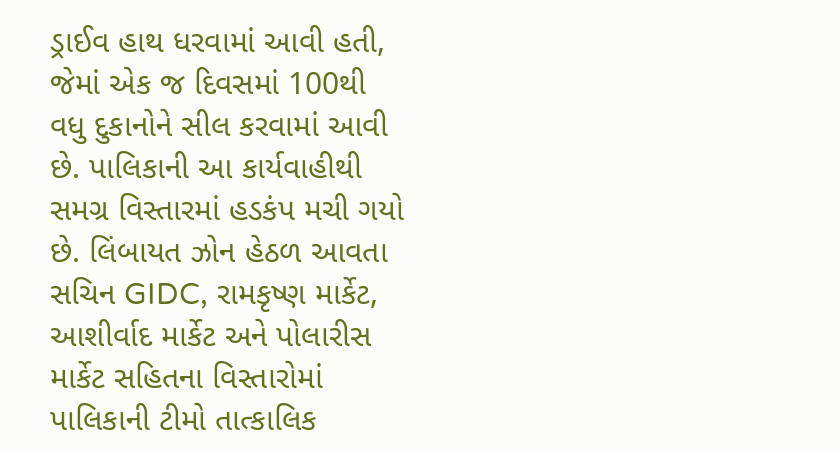ડ્રાઈવ હાથ ધરવામાં આવી હતી, જેમાં એક જ દિવસમાં 100થી વધુ દુકાનોને સીલ કરવામાં આવી છે. પાલિકાની આ કાર્યવાહીથી સમગ્ર વિસ્તારમાં હડકંપ મચી ગયો છે. લિંબાયત ઝોન હેઠળ આવતા સચિન GIDC, રામકૃષ્ણ માર્કેટ, આશીર્વાદ માર્કેટ અને પોલારીસ માર્કેટ સહિતના વિસ્તારોમાં પાલિકાની ટીમો તાત્કાલિક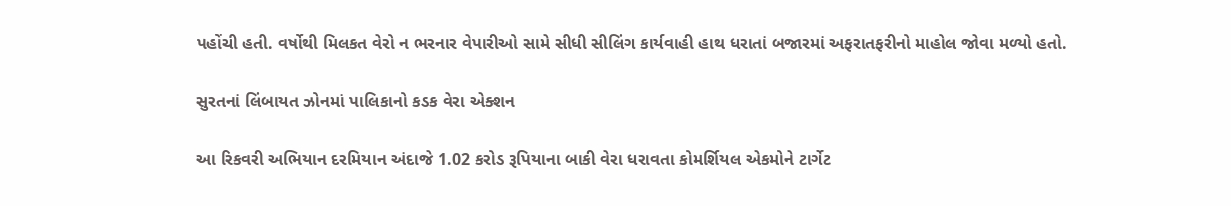પહોંચી હતી. વર્ષોથી મિલકત વેરો ન ભરનાર વેપારીઓ સામે સીધી સીલિંગ કાર્યવાહી હાથ ધરાતાં બજારમાં અફરાતફરીનો માહોલ જોવા મળ્યો હતો.

સુરતનાં લિંબાયત ઝોનમાં પાલિકાનો કડક વેરા એક્શન

આ રિકવરી અભિયાન દરમિયાન અંદાજે 1.02 કરોડ રૂપિયાના બાકી વેરા ધરાવતા કોમર્શિયલ એકમોને ટાર્ગેટ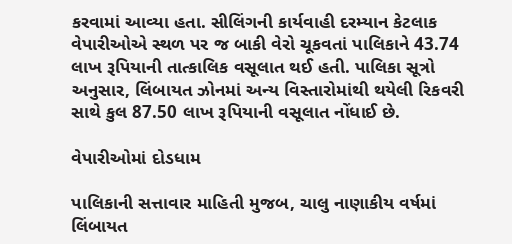કરવામાં આવ્યા હતા. સીલિંગની કાર્યવાહી દરમ્યાન કેટલાક વેપારીઓએ સ્થળ પર જ બાકી વેરો ચૂકવતાં પાલિકાને 43.74 લાખ રૂપિયાની તાત્કાલિક વસૂલાત થઈ હતી. પાલિકા સૂત્રો અનુસાર, લિંબાયત ઝોનમાં અન્ય વિસ્તારોમાંથી થયેલી રિકવરી સાથે કુલ 87.50 લાખ રૂપિયાની વસૂલાત નોંધાઈ છે.

વેપારીઓમાં દોડધામ

પાલિકાની સત્તાવાર માહિતી મુજબ, ચાલુ નાણાકીય વર્ષમાં લિંબાયત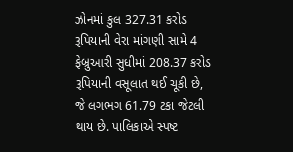ઝોનમાં કુલ 327.31 કરોડ રૂપિયાની વેરા માંગણી સામે 4 ફેબ્રુઆરી સુધીમાં 208.37 કરોડ રૂપિયાની વસૂલાત થઈ ચૂકી છે, જે લગભગ 61.79 ટકા જેટલી થાય છે. પાલિકાએ સ્પષ્ટ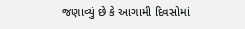જણાવ્યું છે કે આગામી દિવસોમાં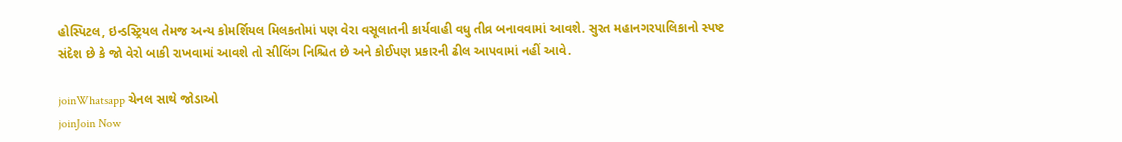હોસ્પિટલ, ઇન્ડસ્ટ્રિયલ તેમજ અન્ય કોમર્શિયલ મિલકતોમાં પણ વેરા વસૂલાતની કાર્યવાહી વધુ તીવ્ર બનાવવામાં આવશે. સુરત મહાનગરપાલિકાનો સ્પષ્ટ સંદેશ છે કે જો વેરો બાકી રાખવામાં આવશે તો સીલિંગ નિશ્ચિત છે અને કોઈપણ પ્રકારની ઢીલ આપવામાં નહીં આવે.

joinWhatsapp ચેનલ સાથે જોડાઓ
joinJoin Now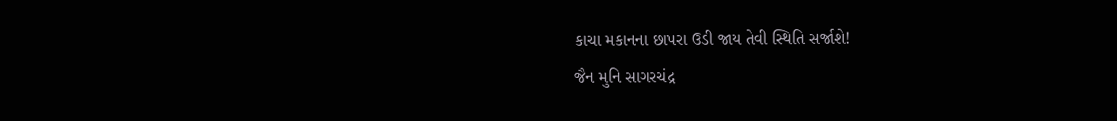કાચા મકાનના છાપરા ઉડી જાય તેવી સ્થિતિ સર્જાશે!
જૈન મુનિ સાગરચંદ્ર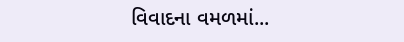વિવાદના વમળમાં...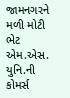જામનગરને મળી મોટી ભેટ
એમ.એસ. યુનિ.ની કોમર્સ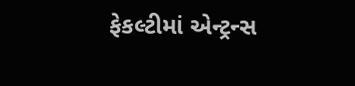ફેકલ્ટીમાં એન્ટ્રન્સ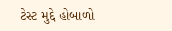ટેસ્ટ મુદ્દે હોબાળો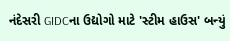નંદેસરી GIDCના ઉદ્યોગો માટે 'સ્ટીમ હાઉસ' બન્યું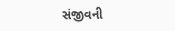સંજીવની